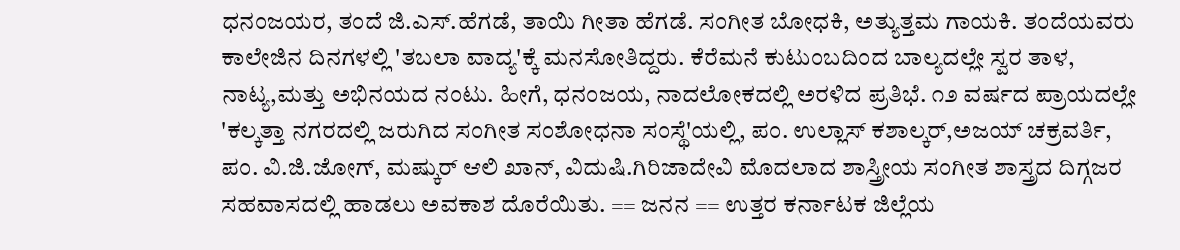ಧನಂಜಯರ, ತಂದೆ ಜಿ.ಎಸ್.ಹೆಗಡೆ, ತಾಯಿ ಗೀತಾ ಹೆಗಡೆ. ಸಂಗೀತ ಬೋಧಕಿ, ಅತ್ಯುತ್ತಮ ಗಾಯಕಿ. ತಂದೆಯವರು ಕಾಲೇಜಿನ ದಿನಗಳಲ್ಲಿ 'ತಬಲಾ ವಾದ್ಯ'ಕ್ಕೆ ಮನಸೋತಿದ್ದರು. ಕೆರೆಮನೆ ಕುಟುಂಬದಿಂದ ಬಾಲ್ಯದಲ್ಲೇ ಸ್ವರ ತಾಳ, ನಾಟ್ಯ,ಮತ್ತು ಅಭಿನಯದ ನಂಟು. ಹೀಗೆ, ಧನಂಜಯ, ನಾದಲೋಕದಲ್ಲಿ ಅರಳಿದ ಪ್ರತಿಭೆ. ೧೨ ವರ್ಷದ ಪ್ರಾಯದಲ್ಲೇ 'ಕಲ್ಕತ್ತಾ ನಗರದಲ್ಲಿ ಜರುಗಿದ ಸಂಗೀತ ಸಂಶೋಧನಾ ಸಂಸ್ಥೆ'ಯಲ್ಲಿ, ಪಂ. ಉಲ್ಲಾಸ್ ಕಶಾಲ್ಕರ್,ಅಜಯ್ ಚಕ್ರವರ್ತಿ, ಪಂ. ವಿ.ಜಿ.ಜೋಗ್, ಮಷ್ಕುರ್ ಆಲಿ ಖಾನ್, ವಿದುಷಿ.ಗಿರಿಜಾದೇವಿ ಮೊದಲಾದ ಶಾಸ್ತ್ರೀಯ ಸಂಗೀತ ಶಾಸ್ತ್ರದ ದಿಗ್ಗಜರ ಸಹವಾಸದಲ್ಲಿ ಹಾಡಲು ಅವಕಾಶ ದೊರೆಯಿತು. == ಜನನ == ಉತ್ತರ ಕರ್ನಾಟಕ ಜಿಲ್ಲೆಯ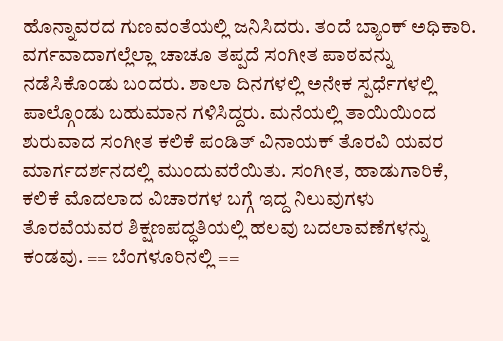ಹೊನ್ನಾವರದ ಗುಣವಂತೆಯಲ್ಲಿ ಜನಿಸಿದರು. ತಂದೆ ಬ್ಯಾಂಕ್ ಅಧಿಕಾರಿ. ವರ್ಗವಾದಾಗಲ್ಲೆಲ್ಲಾ ಚಾಚೂ ತಪ್ಪದೆ ಸಂಗೀತ ಪಾಠವನ್ನು ನಡೆಸಿಕೊಂಡು ಬಂದರು. ಶಾಲಾ ದಿನಗಳಲ್ಲಿ ಅನೇಕ ಸ್ಪರ್ಧೆಗಳಲ್ಲಿ ಪಾಲ್ಗೊಂಡು ಬಹುಮಾನ ಗಳಿಸಿದ್ದರು. ಮನೆಯಲ್ಲಿ ತಾಯಿಯಿಂದ ಶುರುವಾದ ಸಂಗೀತ ಕಲಿಕೆ ಪಂಡಿತ್ ವಿನಾಯಕ್ ತೊರವಿ ಯವರ ಮಾರ್ಗದರ್ಶನದಲ್ಲಿ ಮುಂದುವರೆಯಿತು. ಸಂಗೀತ, ಹಾಡುಗಾರಿಕೆ, ಕಲಿಕೆ ಮೊದಲಾದ ವಿಚಾರಗಳ ಬಗ್ಗೆ ಇದ್ದ ನಿಲುವುಗಳು ತೊರವೆಯವರ ಶಿಕ್ಷಣಪದ್ಧತಿಯಲ್ಲಿ ಹಲವು ಬದಲಾವಣೆಗಳನ್ನು ಕಂಡವು. == ಬೆಂಗಳೂರಿನಲ್ಲಿ ==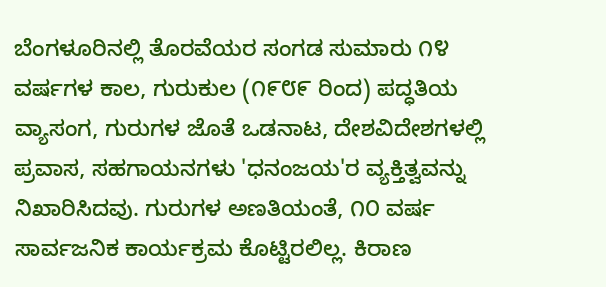ಬೆಂಗಳೂರಿನಲ್ಲಿ ತೊರವೆಯರ ಸಂಗಡ ಸುಮಾರು ೧೪ ವರ್ಷಗಳ ಕಾಲ, ಗುರುಕುಲ (೧೯೮೯ ರಿಂದ) ಪದ್ಧತಿಯ ವ್ಯಾಸಂಗ, ಗುರುಗಳ ಜೊತೆ ಒಡನಾಟ, ದೇಶವಿದೇಶಗಳಲ್ಲಿ ಪ್ರವಾಸ, ಸಹಗಾಯನಗಳು 'ಧನಂಜಯ'ರ ವ್ಯಕ್ತಿತ್ವವನ್ನು ನಿಖಾರಿಸಿದವು. ಗುರುಗಳ ಅಣತಿಯಂತೆ, ೧೦ ವರ್ಷ ಸಾರ್ವಜನಿಕ ಕಾರ್ಯಕ್ರಮ ಕೊಟ್ಟಿರಲಿಲ್ಲ. ಕಿರಾಣ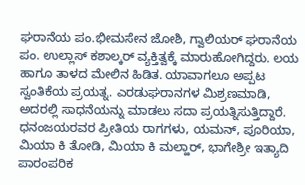ಘರಾನೆಯ ಪಂ.ಭೀಮಸೇನ ಜೋಶಿ, ಗ್ವಾಲಿಯರ್ ಘರಾನೆಯ ಪಂ. ಉಲ್ಲಾಸ್ ಕಶಾಲ್ಕರ್ ವ್ಯಕ್ತಿತ್ವಕ್ಕೆ ಮಾರುಹೋಗಿದ್ದರು. ಲಯ ಹಾಗೂ ತಾಳದ ಮೇಲಿನ ಹಿಡಿತ. ಯಾವಾಗಲೂ ಅಪ್ಪಟ ಸ್ವಂತಿಕೆಯ ಪ್ರಯತ್ನ. ಎರಡುಘರಾನಗಳ ಮಿಶ್ರಣಮಾಡಿ, ಅದರಲ್ಲಿ ಸಾಧನೆಯನ್ನು ಮಾಡಲು ಸದಾ ಪ್ರಯತ್ನಿಸುತ್ತಿದ್ದಾರೆ. ಧನಂಜಯರವರ ಪ್ರೀತಿಯ ರಾಗಗಳು, ಯಮನ್, ಪೂರಿಯಾ, ಮಿಯಾ ಕಿ ತೋಡಿ, ಮಿಯಾ ಕಿ ಮಲ್ಹಾರ್, ಭಾಗೇಶ್ರೀ ಇತ್ಯಾದಿ ಪಾರಂಪರಿಕ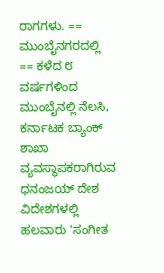ರಾಗಗಳು. == ಮುಂಬೈನಗರದಲ್ಲಿ == ಕಳೆದ ೮ ವರ್ಷಗಳಿಂದ ಮುಂಬೈನಲ್ಲಿ ನೆಲಸಿ, ಕರ್ನಾಟಕ ಬ್ಯಾಂಕ್ ಶಾಖಾ ವ್ಯವಸ್ಥಾಪಕರಾಗಿರುವ ಧನಂಜಯ್ ದೇಶ ವಿದೇಶಗಳಲ್ಲಿ ಹಲವಾರು 'ಸಂಗೀತ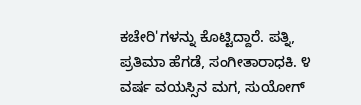ಕಚೇರಿ'ಗಳನ್ನು ಕೊಟ್ಟಿದ್ದಾರೆ. ಪತ್ನಿ, ಪ್ರತಿಮಾ ಹೆಗಡೆ, ಸಂಗೀತಾರಾಧಕಿ. ೪ ವರ್ಷ ವಯಸ್ಸಿನ ಮಗ, ಸುಯೋಗ್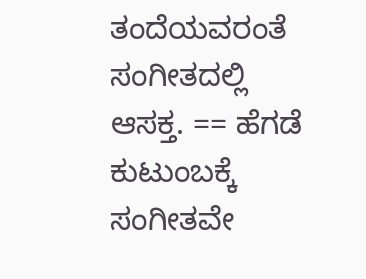ತಂದೆಯವರಂತೆ ಸಂಗೀತದಲ್ಲಿ ಆಸಕ್ತ. == ಹೆಗಡೆ ಕುಟುಂಬಕ್ಕೆ ಸಂಗೀತವೇ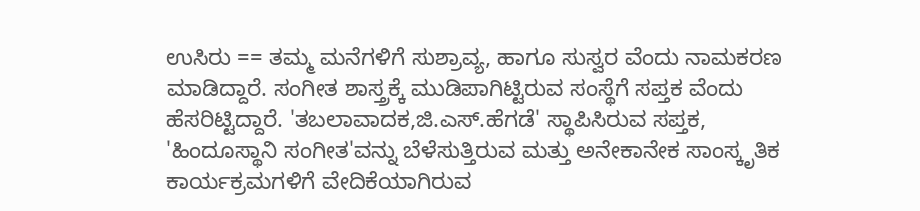ಉಸಿರು == ತಮ್ಮ ಮನೆಗಳಿಗೆ ಸುಶ್ರಾವ್ಯ, ಹಾಗೂ ಸುಸ್ವರ ವೆಂದು ನಾಮಕರಣ ಮಾಡಿದ್ದಾರೆ. ಸಂಗೀತ ಶಾಸ್ತ್ರಕ್ಕೆ ಮುಡಿಪಾಗಿಟ್ಟಿರುವ ಸಂಸ್ಥೆಗೆ ಸಪ್ತಕ ವೆಂದು ಹೆಸರಿಟ್ಟಿದ್ದಾರೆ. 'ತಬಲಾವಾದಕ,ಜಿ.ಎಸ್.ಹೆಗಡೆ' ಸ್ಥಾಪಿಸಿರುವ ಸಪ್ತಕ, 'ಹಿಂದೂಸ್ಥಾನಿ ಸಂಗೀತ'ವನ್ನು ಬೆಳೆಸುತ್ತಿರುವ ಮತ್ತು ಅನೇಕಾನೇಕ ಸಾಂಸ್ಕೃತಿಕ ಕಾರ್ಯಕ್ರಮಗಳಿಗೆ ವೇದಿಕೆಯಾಗಿರುವ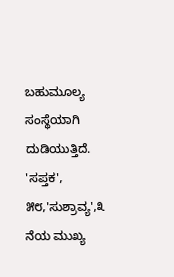ಬಹುಮೂಲ್ಯ ಸಂಸ್ಥೆಯಾಗಿ ದುಡಿಯುತ್ತಿದೆ. 'ಸಪ್ತಕ', ೫೮,'ಸುಶ್ರಾವ್ಯ',೩ ನೆಯ ಮುಖ್ಯ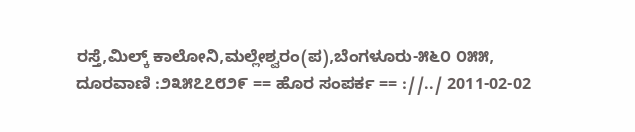ರಸ್ತೆ,ಮಿಲ್ಕ್ ಕಾಲೋನಿ,ಮಲ್ಲೇಶ್ವರಂ(ಪ),ಬೆಂಗಳೂರು-೫೬೦ ೦೫೫, ದೂರವಾಣಿ :೨೩೫೭೭೮೨೯ == ಹೊರ ಸಂಪರ್ಕ == ://../ 2011-02-02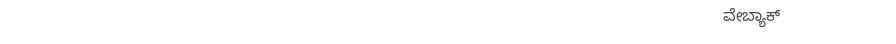ವೇಬ್ಯಾಕ್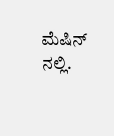ಮೆಷಿನ್ ನಲ್ಲಿ.